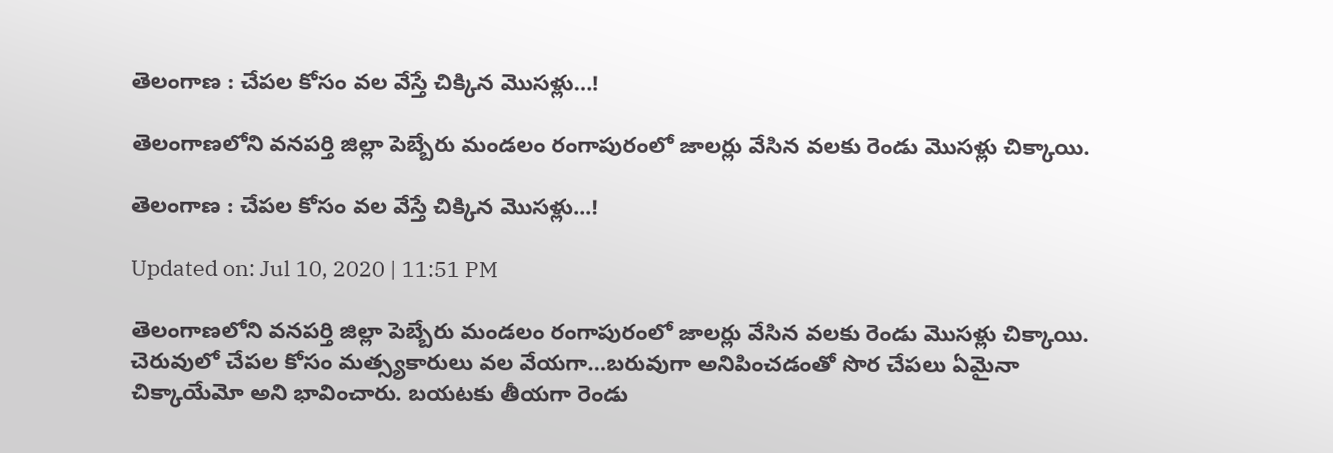తెలంగాణ‌ : చేపల కోసం వల వేస్తే చిక్కిన‌ మొసళ్లు…!

తెలంగాణ‌లోని వనపర్తి జిల్లా పెబ్బేరు మండలం రంగాపురంలో జాల‌ర్లు వేసిన వ‌ల‌కు రెండు మొసళ్లు చిక్కాయి.

తెలంగాణ‌ : చేపల కోసం వల వేస్తే చిక్కిన‌ మొసళ్లు...!

Updated on: Jul 10, 2020 | 11:51 PM

తెలంగాణ‌లోని వనపర్తి జిల్లా పెబ్బేరు మండలం రంగాపురంలో జాల‌ర్లు వేసిన వ‌ల‌కు రెండు మొసళ్లు చిక్కాయి. చెరువులో చేపల కోసం మత్స్యకారులు వ‌ల వేయగా…బ‌రువుగా అనిపించ‌డంతో సొర చేప‌లు ఏమైనా చిక్కాయేమో అని భావించారు. బ‌య‌ట‌కు తీయ‌గా రెండు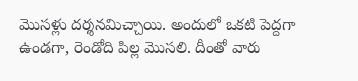మొస‌ళ్లు ద‌ర్శ‌న‌మిచ్చాయి. అందులో ఒక‌టి పెద్ద‌గా ఉండ‌గా, రెండోది పిల్ల మొస‌లి. దీంతో వారు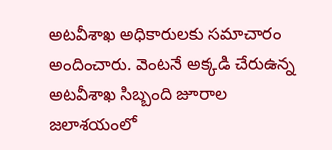అటవీశాఖ అధికారులకు సమాచారం అందించారు. వెంట‌నే అక్క‌డి చేరుఉన్న అటవీశాఖ సిబ్బంది జూరాల జలాశయంలో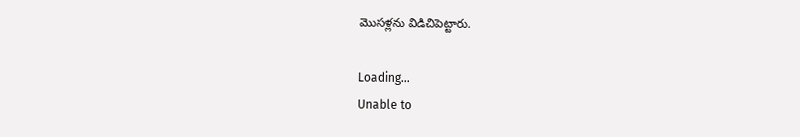మొస‌ళ్లను విడిచిపెట్టారు.

Loading...
Unable to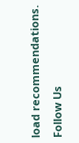load recommendations.
Follow Us